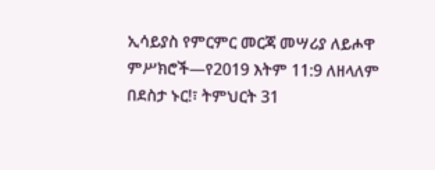ኢሳይያስ የምርምር መርጃ መሣሪያ ለይሖዋ ምሥክሮች—የ2019 እትም 11:9 ለዘላለም በደስታ ኑር!፣ ትምህርት 31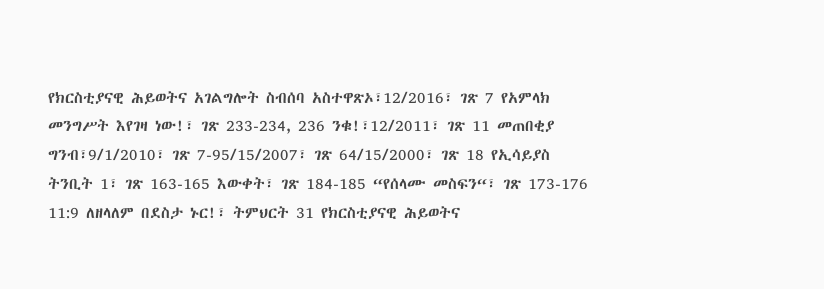የክርስቲያናዊ ሕይወትና አገልግሎት ስብሰባ አስተዋጽኦ፣12/2016፣ ገጽ 7 የአምላክ መንግሥት እየገዛ ነው!፣ ገጽ 233-234, 236 ንቁ!፣12/2011፣ ገጽ 11 መጠበቂያ ግንብ፣9/1/2010፣ ገጽ 7-95/15/2007፣ ገጽ 64/15/2000፣ ገጽ 18 የኢሳይያስ ትንቢት 1፣ ገጽ 163-165 እውቀት፣ ገጽ 184-185 “የሰላሙ መስፍን“፣ ገጽ 173-176
11:9 ለዘላለም በደስታ ኑር!፣ ትምህርት 31 የክርስቲያናዊ ሕይወትና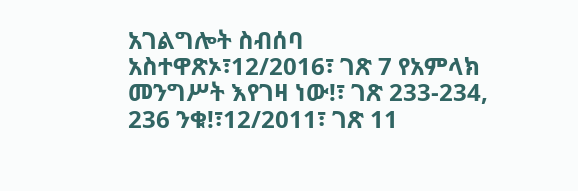አገልግሎት ስብሰባ አስተዋጽኦ፣12/2016፣ ገጽ 7 የአምላክ መንግሥት እየገዛ ነው!፣ ገጽ 233-234, 236 ንቁ!፣12/2011፣ ገጽ 11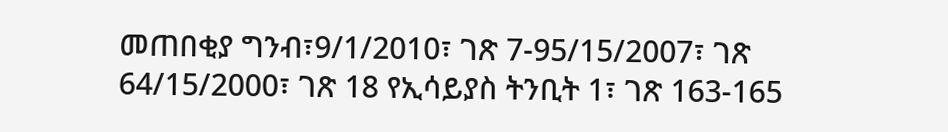መጠበቂያ ግንብ፣9/1/2010፣ ገጽ 7-95/15/2007፣ ገጽ 64/15/2000፣ ገጽ 18 የኢሳይያስ ትንቢት 1፣ ገጽ 163-165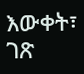እውቀት፣ ገጽ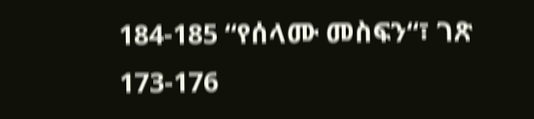184-185 “የሰላሙ መስፍን“፣ ገጽ 173-176